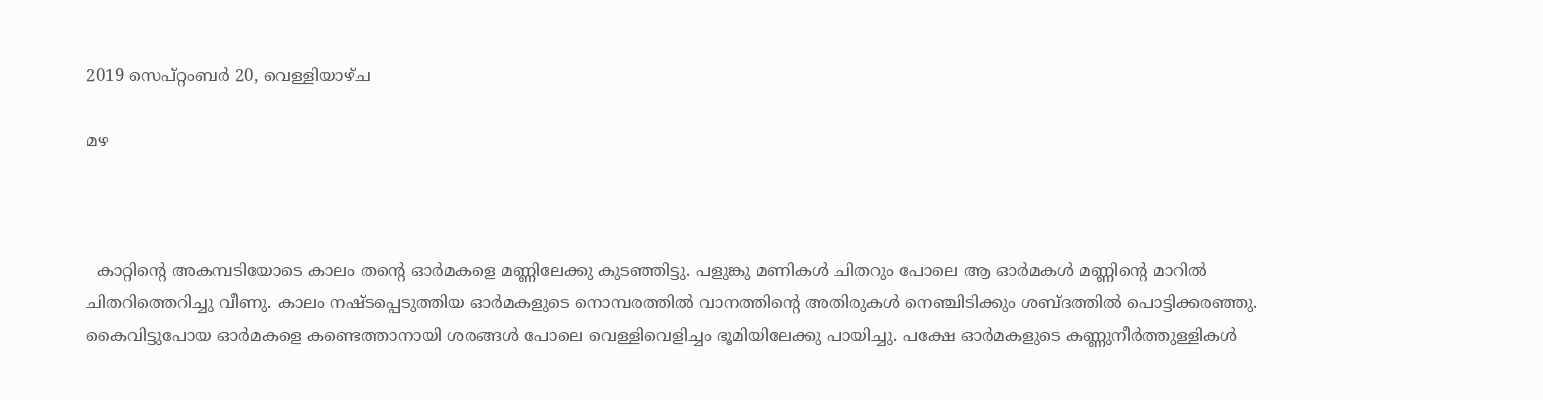2019 സെപ്റ്റംബർ 20, വെള്ളിയാഴ്‌ച

മഴ



  കാറ്റിന്റെ അകമ്പടിയോടെ കാലം തന്റെ ഓർമകളെ മണ്ണിലേക്കു കുടഞ്ഞിട്ടു. പളുങ്കു മണികൾ ചിതറും പോലെ ആ ഓർമകൾ മണ്ണിന്റെ മാറിൽ ചിതറിത്തെറിച്ചു വീണു. കാലം നഷ്ടപ്പെടുത്തിയ ഓർമകളുടെ നൊമ്പരത്തിൽ വാനത്തിന്റെ അതിരുകൾ നെഞ്ചിടിക്കും ശബ്ദത്തിൽ പൊട്ടിക്കരഞ്ഞു. കൈവിട്ടുപോയ ഓർമകളെ കണ്ടെത്താനായി ശരങ്ങൾ പോലെ വെള്ളിവെളിച്ചം ഭൂമിയിലേക്കു പായിച്ചു. പക്ഷേ ഓർമകളുടെ കണ്ണുനീർത്തുള്ളികൾ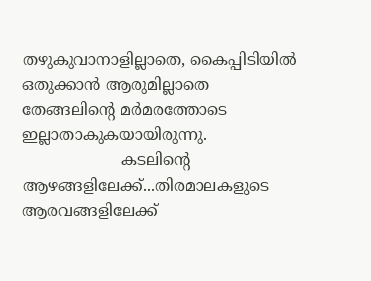തഴുകുവാനാളില്ലാതെ, കൈപ്പിടിയിൽ ഒതുക്കാൻ ആരുമില്ലാതെ തേങ്ങലിന്റെ മർമരത്തോടെ ഇല്ലാതാകുകയായിരുന്നു.
                    കടലിന്റെ ആഴങ്ങളിലേക്ക്...തിരമാലകളുടെ ആരവങ്ങളിലേക്ക്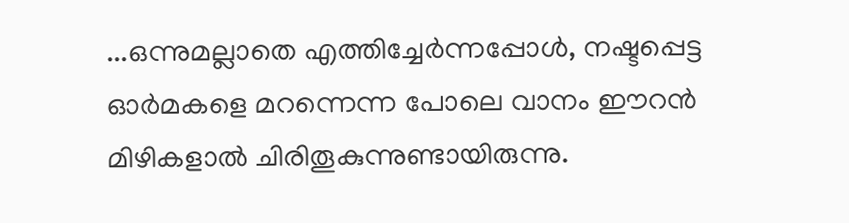...ഒന്നുമല്ലാതെ എത്തിച്ചേർന്നപ്പോൾ, നഷ്ടപ്പെട്ട ഓർമകളെ മറന്നെന്ന പോലെ വാനം ഈറൻ മിഴികളാൽ ചിരിതൂകുന്നുണ്ടായിരുന്നു.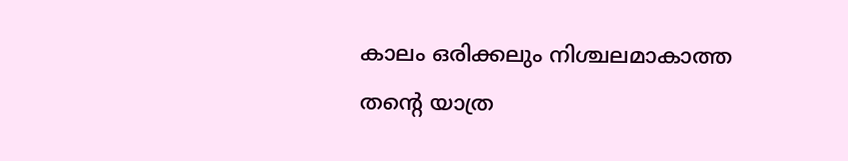കാലം ഒരിക്കലും നിശ്ചലമാകാത്ത തന്റെ യാത്ര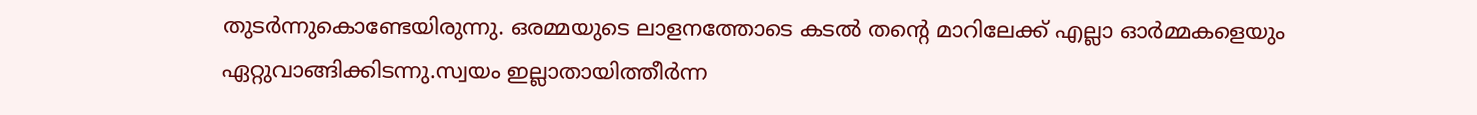തുടർന്നുകൊണ്ടേയിരുന്നു. ഒരമ്മയുടെ ലാളനത്തോടെ കടൽ തന്റെ മാറിലേക്ക് എല്ലാ ഓർമ്മകളെയും ഏറ്റുവാങ്ങിക്കിടന്നു.സ്വയം ഇല്ലാതായിത്തീർന്ന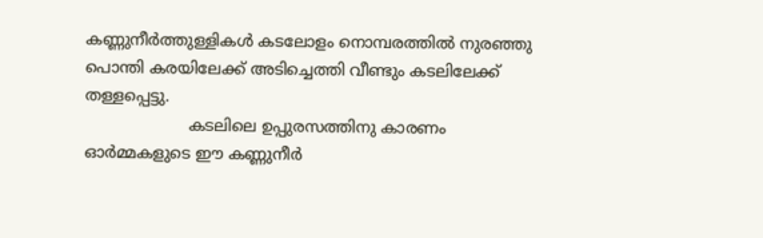കണ്ണുനീർത്തുള്ളികൾ കടലോളം നൊമ്പരത്തിൽ നുരഞ്ഞു പൊന്തി കരയിലേക്ക് അടിച്ചെത്തി വീണ്ടും കടലിലേക്ക് തള്ളപ്പെട്ടു.
                     കടലിലെ ഉപ്പുരസത്തിനു കാരണം ഓർമ്മകളുടെ ഈ കണ്ണുനീർ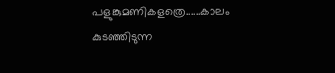പളുങ്കുമണികളത്രെ......കാലം കുടഞ്ഞിടുന്ന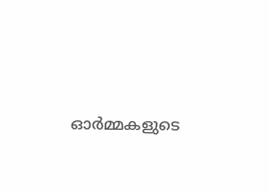ഓർമ്മകളുടെ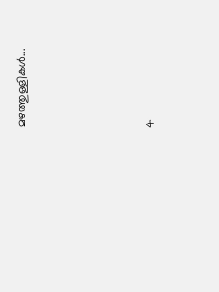മഴത്തുള്ളികൾ...




4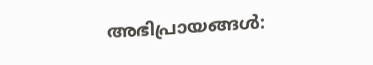അഭിപ്രായങ്ങൾ: